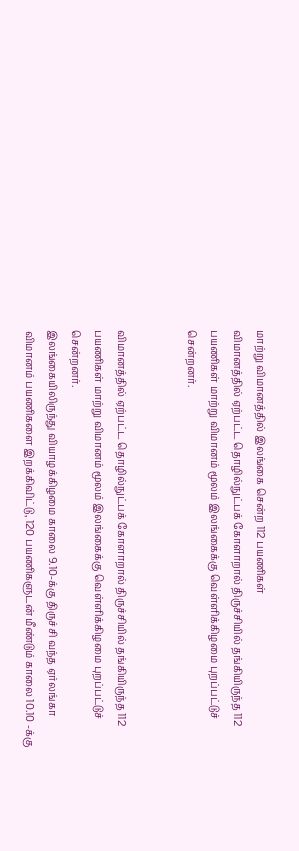மாற்று விமானத்தில் இலங்கை சென்ற 112 பயணிகள்
விமானத்தில் ஏற்பட்ட தொழில்நுட்பக் கோளாறால் திருச்சியில் தங்கியிருந்த 112 பயணிகள் மாற்று விமானம் மூலம் இலங்கைக்கு வெள்ளிக்கிழமை புறப்பட்டுச் சென்றனர்.


விமானத்தில் ஏற்பட்ட தொழில்நுட்பக் கோளாறால் திருச்சியில் தங்கியிருந்த 112 பயணிகள் மாற்று விமானம் மூலம் இலங்கைக்கு வெள்ளிக்கிழமை புறப்பட்டுச் சென்றனர்.
இலங்கையிலிருந்து வியாழக்கிழமை காலை 9.10-க்கு திருச்சி வந்த ஏர்லங்கா விமானம் பயணிகளை இறக்கிவிட்டு, 120 பயணிகளுடன் மீண்டும் காலை 10.10 -க்கு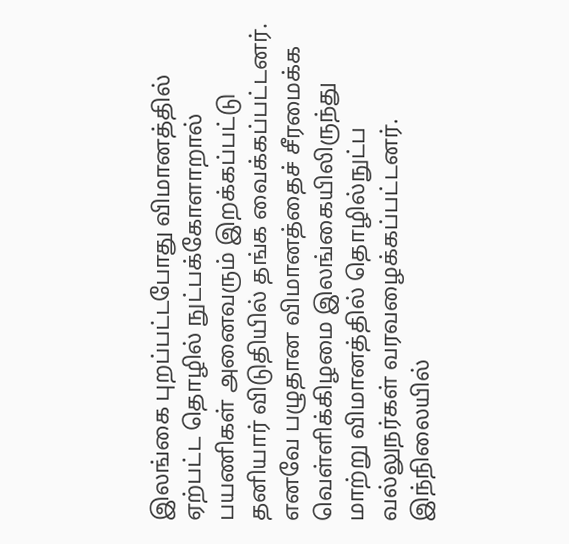இலங்கை புறப்பட்டபோது விமானத்தில் ஏற்பட்ட தொழில் நுட்பக்கோளாறால் பயணிகள் அனைவரும் இறக்கப்பட்டு தனியார் விடுதியில் தங்க வைக்கப்பட்டனர்.
எனவே பழுதான விமானத்தைச் சீரமைக்க வெள்ளிக்கிழமை இலங்கையிலிருந்து மாற்று விமானத்தில் தொழில்நுட்ப வல்லுநர்கள் வரவழைக்கப்பட்டனர். இந்நிலையில்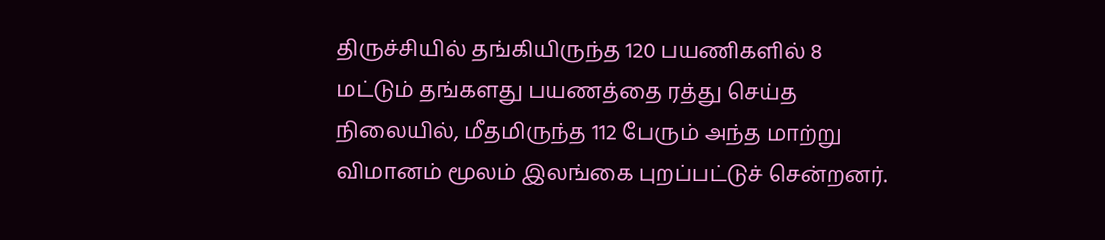திருச்சியில் தங்கியிருந்த 120 பயணிகளில் 8 மட்டும் தங்களது பயணத்தை ரத்து செய்த நிலையில், மீதமிருந்த 112 பேரும் அந்த மாற்று விமானம் மூலம் இலங்கை புறப்பட்டுச் சென்றனர்.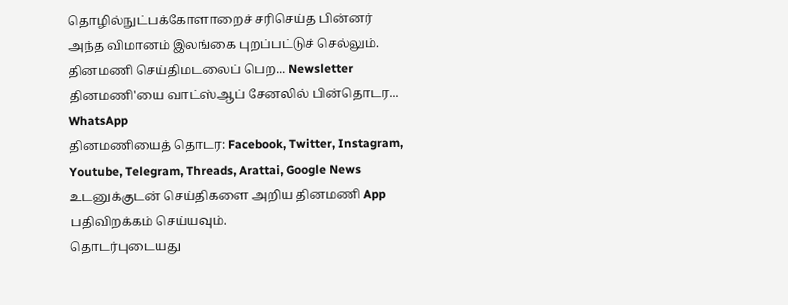தொழில்நுட்பக்கோளாறைச் சரிசெய்த பின்னர் அந்த விமானம் இலங்கை புறப்பட்டுச் செல்லும்.
தினமணி செய்திமடலைப் பெற... Newsletter
தினமணி'யை வாட்ஸ்ஆப் சேனலில் பின்தொடர... WhatsApp
தினமணியைத் தொடர: Facebook, Twitter, Instagram, Youtube, Telegram, Threads, Arattai, Google News
உடனுக்குடன் செய்திகளை அறிய தினமணி App பதிவிறக்கம் செய்யவும்.
தொடர்புடையது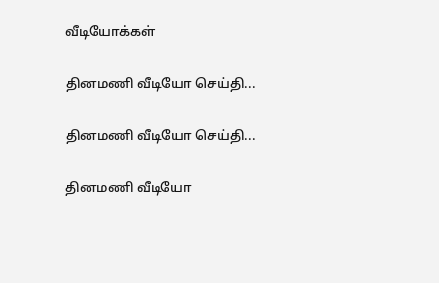வீடியோக்கள்

தினமணி வீடியோ செய்தி...

தினமணி வீடியோ செய்தி...

தினமணி வீடியோ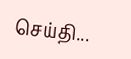செய்தி...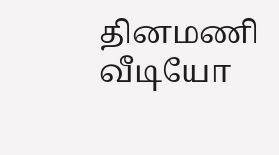தினமணி வீடியோ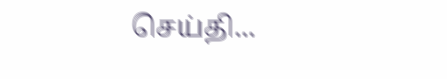செய்தி...